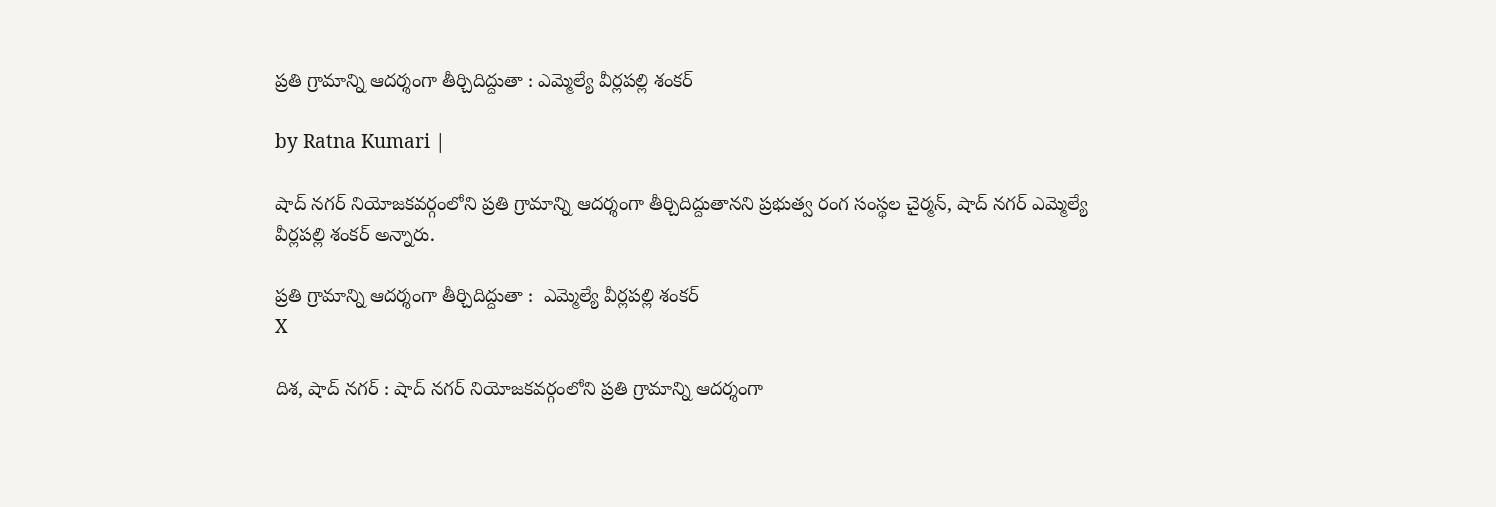ప్రతి గ్రామాన్ని ఆదర్శంగా తీర్చిదిద్దుతా : ఎమ్మెల్యే వీర్లపల్లి శంకర్

by Ratna Kumari |

షాద్ నగర్ నియోజకవర్గంలోని ప్రతి గ్రామాన్ని ఆదర్శంగా తీర్చిదిద్దుతానని ప్రభుత్వ రంగ సంస్థల చైర్మన్, షాద్ నగర్ ఎమ్మెల్యే వీర్లపల్లి శంకర్ అన్నారు.

ప్రతి గ్రామాన్ని ఆదర్శంగా తీర్చిదిద్దుతా :  ఎమ్మెల్యే వీర్లపల్లి శంకర్
X

దిశ, షాద్ నగర్ : షాద్ నగర్ నియోజకవర్గంలోని ప్రతి గ్రామాన్ని ఆదర్శంగా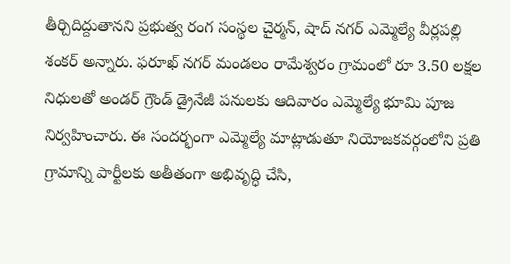తీర్చిదిద్దుతానని ప్రభుత్వ రంగ సంస్థల చైర్మన్, షాద్ నగర్ ఎమ్మెల్యే వీర్లపల్లి శంకర్ అన్నారు. ఫరూఖ్ నగర్ మండలం రామేశ్వరం గ్రామంలో రూ 3.50 లక్షల నిధులతో అండర్ గ్రౌండ్ డ్రైనేజీ పనులకు ఆదివారం ఎమ్మెల్యే భూమి పూజ నిర్వహించారు. ఈ సందర్భంగా ఎమ్మెల్యే మాట్లాడుతూ నియోజకవర్గంలోని ప్రతి గ్రామాన్ని పార్టీలకు అతీతంగా అభివృద్ధి చేసి,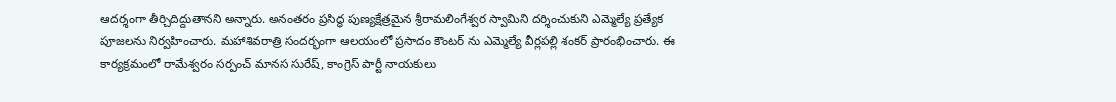ఆదర్శంగా తీర్చిదిద్దుతానని అన్నారు. అనంతరం ప్రసిద్ధ పుణ్యక్షేత్రమైన శ్రీరామలింగేశ్వర స్వామిని దర్శించుకుని ఎమ్మెల్యే ప్రత్యేక పూజలను నిర్వహించారు. మహాశివరాత్రి సందర్భంగా ఆలయంలో ప్రసాదం కౌంటర్ ను ఎమ్మెల్యే వీర్లపల్లి శంకర్ ప్రారంభించారు. ఈ కార్యక్రమంలో రామేశ్వరం సర్పంచ్ మానస సురేష్, కాంగ్రెస్ పార్టీ నాయకులు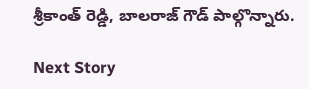శ్రీకాంత్ రెడ్డి, బాలరాజ్ గౌడ్ పాల్గొన్నారు.

Next Story